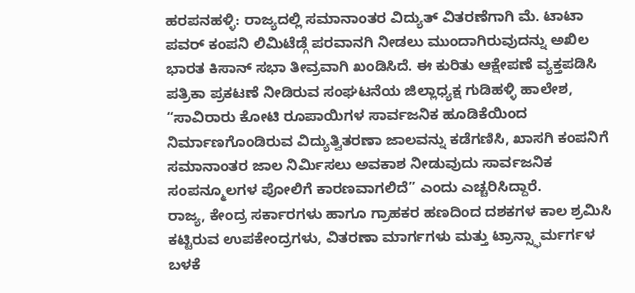ಹರಪನಹಳ್ಳಿ: ರಾಜ್ಯದಲ್ಲಿ ಸಮಾನಾಂತರ ವಿದ್ಯುತ್ ವಿತರಣೆಗಾಗಿ ಮೆ. ಟಾಟಾ ಪವರ್ ಕಂಪನಿ ಲಿಮಿಟೆಡ್ಗೆ ಪರವಾನಗಿ ನೀಡಲು ಮುಂದಾಗಿರುವುದನ್ನು ಅಖಿಲ ಭಾರತ ಕಿಸಾನ್ ಸಭಾ ತೀವ್ರವಾಗಿ ಖಂಡಿಸಿದೆ. ಈ ಕುರಿತು ಆಕ್ಷೇಪಣೆ ವ್ಯಕ್ತಪಡಿಸಿ ಪತ್ರಿಕಾ ಪ್ರಕಟಣೆ ನೀಡಿರುವ ಸಂಘಟನೆಯ ಜಿಲ್ಲಾಧ್ಯಕ್ಷ ಗುಡಿಹಳ್ಳಿ ಹಾಲೇಶ, “ಸಾವಿರಾರು ಕೋಟಿ ರೂಪಾಯಿಗಳ ಸಾರ್ವಜನಿಕ ಹೂಡಿಕೆಯಿಂದ ನಿರ್ಮಾಣಗೊಂಡಿರುವ ವಿದ್ಯುತ್ವಿತರಣಾ ಜಾಲವನ್ನು ಕಡೆಗಣಿಸಿ, ಖಾಸಗಿ ಕಂಪನಿಗೆ ಸಮಾನಾಂತರ ಜಾಲ ನಿರ್ಮಿಸಲು ಅವಕಾಶ ನೀಡುವುದು ಸಾರ್ವಜನಿಕ ಸಂಪನ್ಮೂಲಗಳ ಪೋಲಿಗೆ ಕಾರಣವಾಗಲಿದೆ” ಎಂದು ಎಚ್ಚರಿಸಿದ್ದಾರೆ.
ರಾಜ್ಯ, ಕೇಂದ್ರ ಸರ್ಕಾರಗಳು ಹಾಗೂ ಗ್ರಾಹಕರ ಹಣದಿಂದ ದಶಕಗಳ ಕಾಲ ಶ್ರಮಿಸಿ ಕಟ್ಟಿರುವ ಉಪಕೇಂದ್ರಗಳು, ವಿತರಣಾ ಮಾರ್ಗಗಳು ಮತ್ತು ಟ್ರಾನ್ಸ್ಫಾರ್ಮರ್ಗಳ ಬಳಕೆ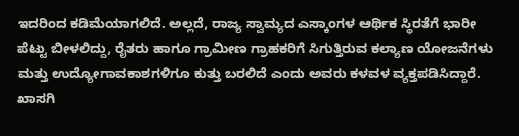ಇದರಿಂದ ಕಡಿಮೆಯಾಗಲಿದೆ. ಅಲ್ಲದೆ, ರಾಜ್ಯ ಸ್ವಾಮ್ಯದ ಎಸ್ಕಾಂಗಳ ಆರ್ಥಿಕ ಸ್ಥಿರತೆಗೆ ಭಾರೀ ಪೆಟ್ಟು ಬೀಳಲಿದ್ದು, ರೈತರು ಹಾಗೂ ಗ್ರಾಮೀಣ ಗ್ರಾಹಕರಿಗೆ ಸಿಗುತ್ತಿರುವ ಕಲ್ಯಾಣ ಯೋಜನೆಗಳು ಮತ್ತು ಉದ್ಯೋಗಾವಕಾಶಗಳಿಗೂ ಕುತ್ತು ಬರಲಿದೆ ಎಂದು ಅವರು ಕಳವಳ ವ್ಯಕ್ತಪಡಿಸಿದ್ದಾರೆ.
ಖಾಸಗಿ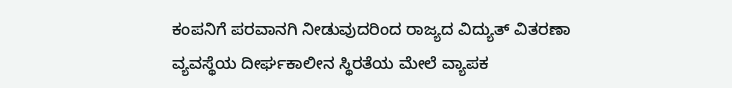ಕಂಪನಿಗೆ ಪರವಾನಗಿ ನೀಡುವುದರಿಂದ ರಾಜ್ಯದ ವಿದ್ಯುತ್ ವಿತರಣಾ ವ್ಯವಸ್ಥೆಯ ದೀರ್ಘಕಾಲೀನ ಸ್ಥಿರತೆಯ ಮೇಲೆ ವ್ಯಾಪಕ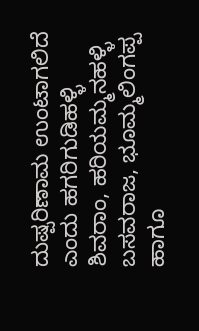ದುಷ್ಪರಿಣಾಮ ಉಂಟಾಗಲಿದೆ ಎಂದು ಹಗರಿಗುಡಿಹಳ್ಳಿ ಶಿವರಾಂ, ಹರಿಯಮ್ಮನಹಳ್ಳಿ ಬಸವರಾಜ, ಭೂಮ್ಮಲಿಂಗಪ್ಪ ಹಾಗೂ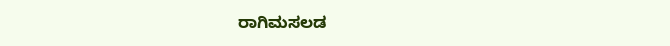ರಾಗಿಮಸಲಡ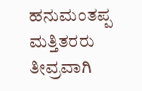ಹನುಮಂತಪ್ಪ ಮತ್ತಿತರರು ತೀವ್ರವಾಗಿ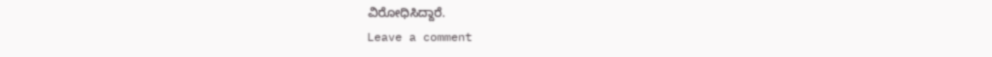ವಿರೋಧಿಸಿದ್ದಾರೆ.
Leave a comment